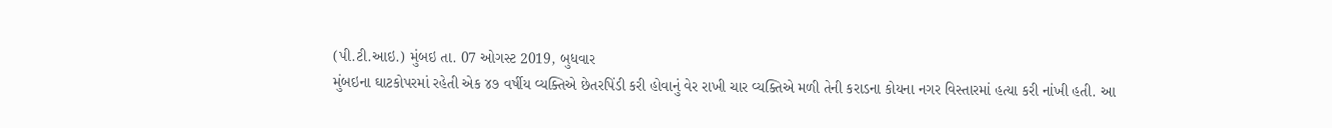(પી.ટી.આઇ.) મુંબઇ તા. 07 ઓગસ્ટ 2019, બુધવાર
મુંબઇના ઘાટકોપરમાં રહેતી એક ૪૭ વર્ષીય વ્યક્તિએ છેતરપિંડી કરી હોવાનું વેર રાખી ચાર વ્યક્તિએ મળી તેની કરાડના કોયના નગર વિસ્તારમાં હત્યા કરી નાંખી હતી. આ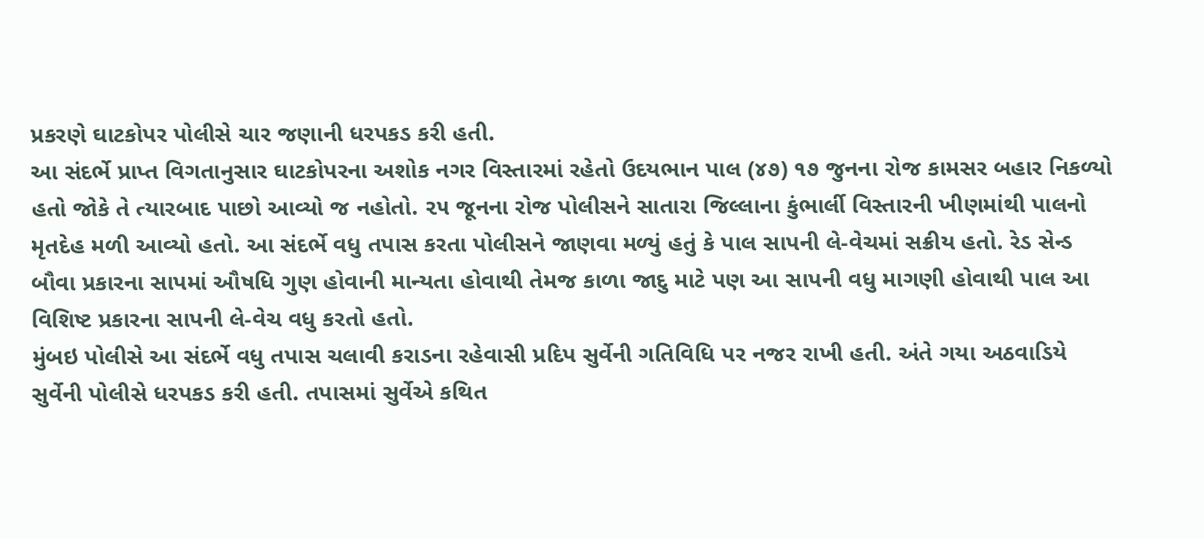પ્રકરણે ઘાટકોપર પોલીસે ચાર જણાની ધરપકડ કરી હતી.
આ સંદર્ભે પ્રાપ્ત વિગતાનુસાર ઘાટકોપરના અશોક નગર વિસ્તારમાં રહેતો ઉદયભાન પાલ (૪૭) ૧૭ જુનના રોજ કામસર બહાર નિકળ્યો હતો જોકે તે ત્યારબાદ પાછો આવ્યો જ નહોતો. ૨૫ જૂનના રોજ પોલીસને સાતારા જિલ્લાના કુંભાર્લી વિસ્તારની ખીણમાંથી પાલનો મૃતદેહ મળી આવ્યો હતો. આ સંદર્ભે વધુ તપાસ કરતા પોલીસને જાણવા મળ્યું હતું કે પાલ સાપની લે-વેચમાં સક્રીય હતો. રેડ સેન્ડ બૌવા પ્રકારના સાપમાં ઔષધિ ગુણ હોવાની માન્યતા હોવાથી તેમજ કાળા જાદુ માટે પણ આ સાપની વધુ માગણી હોવાથી પાલ આ વિશિષ્ટ પ્રકારના સાપની લે-વેચ વધુ કરતો હતો.
મુંબઇ પોલીસે આ સંદર્ભે વધુ તપાસ ચલાવી કરાડના રહેવાસી પ્રદિપ સુર્વેની ગતિવિધિ પર નજર રાખી હતી. અંતે ગયા અઠવાડિયે સુર્વેની પોલીસે ધરપકડ કરી હતી. તપાસમાં સુર્વેએ કથિત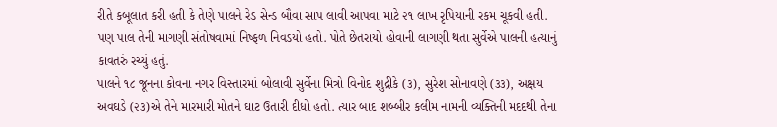રીતે કબૂલાત કરી હતી કે તેણે પાલને રેડ સેન્ડ બૌવા સાપ લાવી આપવા માટે ૨૧ લાખ રૃપિયાની રકમ ચૂકવી હતી. પણ પાલ તેની માગણી સંતોષવામાં નિષ્ફળ નિવડયો હતો. પોતે છેતરાયો હોવાની લાગણી થતા સુર્વેએ પાલની હત્યાનું કાવતરું રચ્યું હતું.
પાલને ૧૮ જૂનના કોવના નગર વિસ્તારમાં બોલાવી સુર્વેના મિત્રો વિનોદ શુદ્રીકે (૩), સુરેશ સોનાવણે (૩૩), અક્ષય અવઘડે (૨૩)એ તેને મારમારી મોતને ઘાટ ઉતારી દીધો હતો. ત્યાર બાદ શબ્બીર કલીમ નામની વ્યક્તિની મદદથી તેના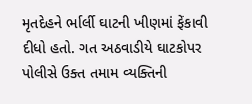મૃતદેહને ર્ભાર્લી ઘાટની ખીણમાં ફેંકાવી દીધો હતો. ગત અઠવાડીયે ઘાટકોપર પોલીસે ઉક્ત તમામ વ્યક્તિની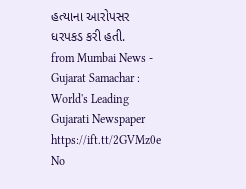હત્યાના આરોપસર ધરપકડ કરી હતી.
from Mumbai News - Gujarat Samachar : World's Leading Gujarati Newspaper https://ift.tt/2GVMz0e
No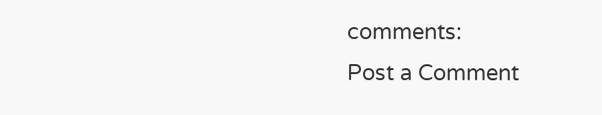comments:
Post a Comment